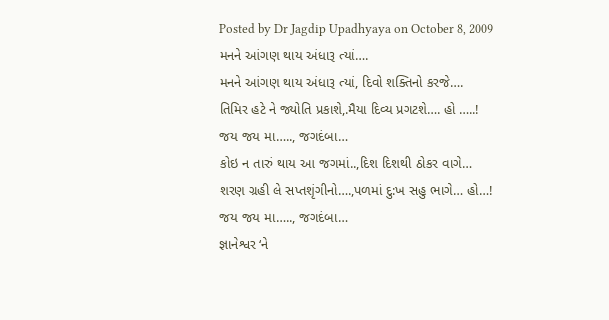Posted by Dr Jagdip Upadhyaya on October 8, 2009
મનને આંગણ થાય અંધારૂ ત્યાં….
મનને આંગણ થાય અંધારૂ ત્યાં, દિવો શક્તિનો કરજે….
તિમિર હટે ને જ્યોતિ પ્રકાશે,.મૈયા દિવ્ય પ્રગટશે…. હો …..!
જય જય મા….., જગદંબા…
કોઇ ન તારું થાય આ જગમાં..,દિશ દિશથી ઠોકર વાગે…
શરણ ગ્રહી લે સપ્તશૃંગીનો….,પળમાં દુ:ખ સહુ ભાગે… હો…!
જય જય મા….., જગદંબા…
જ્ઞાનેશ્વર ‘ને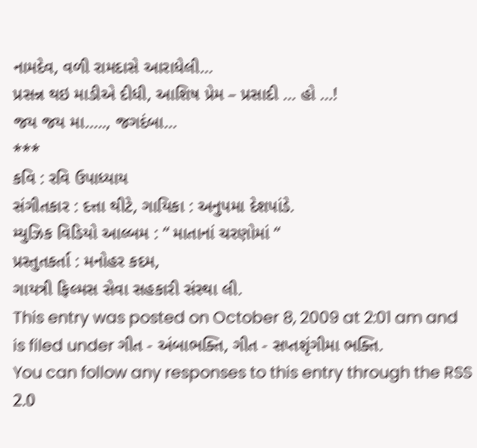નામદેવ, વળી રામદાસે આરાધેલી…
પ્રસન્ન થઇ માડીએ દીધી, આશિષ પ્રેમ – પ્રસાદી … હો …!
જય જય મા….., જગદંબા…
***
કવિ : રવિ ઉપાધ્યાય
સંગીતકાર : દત્તા થીટે, ગાયિકા : અનુપમા દેશપાંડે.
મ્યુઝિક વિડિયો આલ્બમ : “ માતાનાં ચરણોમાં “
પ્રસ્તુતકર્તા : મનોહર કદમ,
ગાયત્રી ફિલ્મસ સેવા સહકારી સંસ્થા લી.
This entry was posted on October 8, 2009 at 2:01 am and is filed under ગીત - અંબાભક્તિ, ગીત - સપ્તશૃંગીમા ભક્તિ.
You can follow any responses to this entry through the RSS 2.0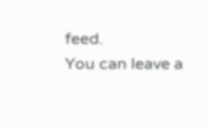feed.
You can leave a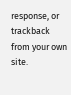response, or trackback from your own site.